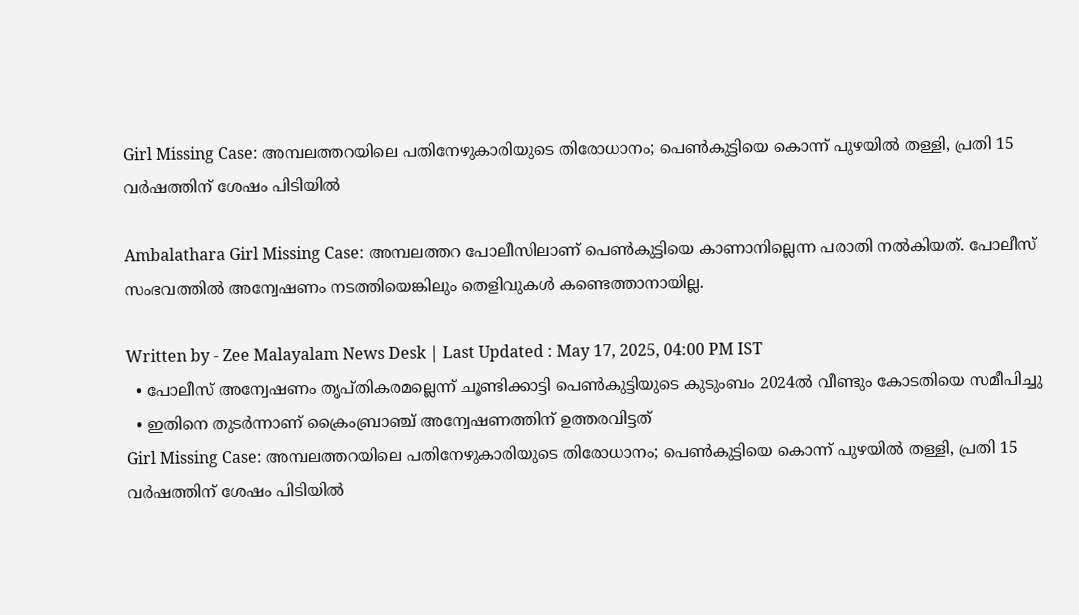Girl Missing Case: അമ്പലത്തറയിലെ പതിനേഴുകാരിയുടെ തിരോധാനം; പെൺകുട്ടിയെ കൊന്ന് പുഴയിൽ തള്ളി, പ്രതി 15 വർഷത്തിന് ശേഷം പിടിയിൽ

Ambalathara Girl Missing Case: അമ്പലത്തറ പോലീസിലാണ് പെൺകുട്ടിയെ കാണാനില്ലെന്ന പരാതി നൽകിയത്. പോലീസ് സംഭവത്തിൽ അന്വേഷണം നടത്തിയെങ്കിലും തെളിവുകൾ കണ്ടെത്താനായില്ല.

Written by - Zee Malayalam News Desk | Last Updated : May 17, 2025, 04:00 PM IST
  • പോലീസ് അന്വേഷണം തൃപ്തികരമല്ലെന്ന് ചൂണ്ടിക്കാട്ടി പെൺകുട്ടിയുടെ കുടുംബം 2024ൽ വീണ്ടും കോടതിയെ സമീപിച്ചു
  • ഇതിനെ തുടർന്നാണ് ക്രൈംബ്രാഞ്ച് അന്വേഷണത്തിന് ഉത്തരവിട്ടത്
Girl Missing Case: അമ്പലത്തറയിലെ പതിനേഴുകാരിയുടെ തിരോധാനം; പെൺകുട്ടിയെ കൊന്ന് പുഴയിൽ തള്ളി, പ്രതി 15 വർഷത്തിന് ശേഷം പിടിയിൽ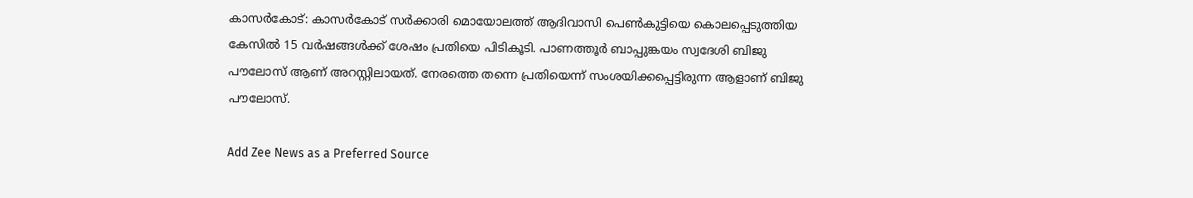കാസർകോട്: കാസർകോട് സർക്കാരി മൊയോലത്ത് ആദിവാസി പെൺകുട്ടിയെ കൊലപ്പെടുത്തിയ കേസിൽ 15 വർഷങ്ങൾക്ക് ശേഷം പ്രതിയെ പിടികൂടി. പാണത്തൂർ ബാപ്പുങ്കയം സ്വദേശി ബിജു പൗലോസ് ആണ് അറസ്റ്റിലായത്. നേരത്തെ തന്നെ പ്രതിയെന്ന് സംശയിക്കപ്പെട്ടിരുന്ന ആളാണ് ബിജു പൗലോസ്.

Add Zee News as a Preferred Source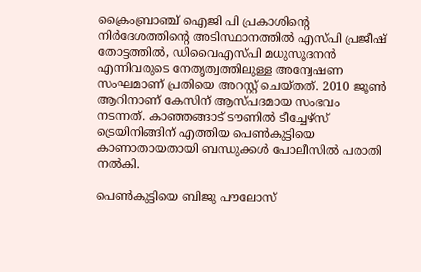ക്രൈംബ്രാഞ്ച് ഐജി പി പ്രകാശിന്റെ നിർദേശത്തിന്റെ അടിസ്ഥാനത്തിൽ എസ്പി പ്രജീഷ് തോട്ടത്തിൽ, ഡിവൈഎസ്പി മധുസൂദനൻ എന്നിവരുടെ നേതൃത്വത്തിലുള്ള അന്വേഷണ സംഘമാണ് പ്രതിയെ അറസ്റ്റ് ചെയ്തത്. 2010 ജൂൺ ആറിനാണ് കേസിന് ആസ്പദമായ സംഭവം നടന്നത്. കാഞ്ഞങ്ങാട് ടൗണിൽ ടീച്ചേഴ്സ് ട്രെയിനിങ്ങിന് എത്തിയ പെൺകുട്ടിയെ കാണാതായതായി ബന്ധുക്കൾ പോലീസിൽ പരാതി നൽകി.

പെൺകുട്ടിയെ ബിജു പൗലോസ്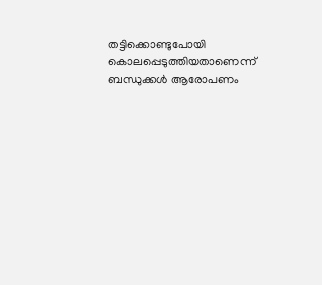തട്ടിക്കൊണ്ടുപോയി കൊലപ്പെടുത്തിയതാണെന്ന് ബന്ധുക്കൾ ആരോപണം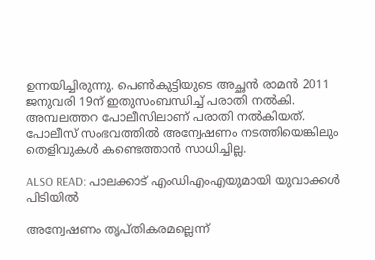ഉന്നയിച്ചിരുന്നു. പെൺകുട്ടിയുടെ അച്ഛൻ രാമൻ 2011 ജനുവരി 19ന് ഇതുസംബന്ധിച്ച് പരാതി നൽകി. അമ്പലത്തറ പോലീസിലാണ് പരാതി നൽകിയത്. പോലീസ് സംഭവത്തിൽ അന്വേഷണം നടത്തിയെങ്കിലും തെളിവുകൾ കണ്ടെത്താൻ സാധിച്ചില്ല.

ALSO READ: പാലക്കാട് എംഡിഎംഎയുമായി യുവാക്കൾ പിടിയിൽ

അന്വേഷണം തൃപ്തികരമല്ലെന്ന്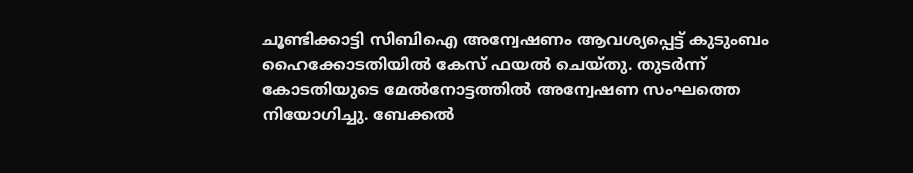ചൂണ്ടിക്കാട്ടി സിബിഐ അന്വേഷണം ആവശ്യപ്പെട്ട് കുടുംബം ഹൈക്കോടതിയിൽ കേസ് ഫയൽ ചെയ്തു. തുടർന്ന് കോടതിയുടെ മേൽനോട്ടത്തിൽ അന്വേഷണ സംഘത്തെ നിയോഗിച്ചു. ബേക്കൽ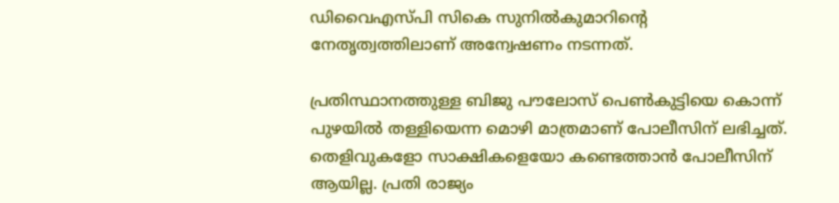ഡിവൈഎസ്പി സികെ സുനിൽകുമാറിന്റെ നേതൃത്വത്തിലാണ് അന്വേഷണം നടന്നത്.

പ്രതിസ്ഥാനത്തുള്ള ബിജു പൗലോസ് പെൺകുട്ടിയെ കൊന്ന് പുഴയിൽ തള്ളിയെന്ന മൊഴി മാത്രമാണ് പോലീസിന് ലഭിച്ചത്. തെളിവുകളോ സാക്ഷികളെയോ കണ്ടെത്താൻ പോലീസിന് ആയില്ല. പ്രതി രാജ്യം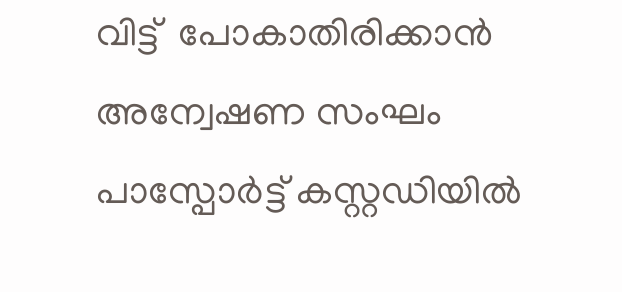വിട്ട്  പോകാതിരിക്കാൻ അന്വേഷണ സംഘം പാസ്പോർട്ട് കസ്റ്റഡിയിൽ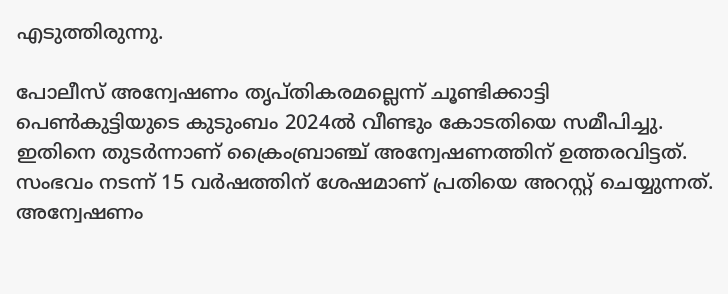എടുത്തിരുന്നു.

പോലീസ് അന്വേഷണം തൃപ്തികരമല്ലെന്ന് ചൂണ്ടിക്കാട്ടി പെൺകുട്ടിയുടെ കുടുംബം 2024ൽ വീണ്ടും കോടതിയെ സമീപിച്ചു. ഇതിനെ തുടർന്നാണ് ക്രൈംബ്രാഞ്ച് അന്വേഷണത്തിന് ഉത്തരവിട്ടത്. സംഭവം നടന്ന് 15 വർഷത്തിന് ശേഷമാണ് പ്രതിയെ അറസ്റ്റ് ചെയ്യുന്നത്. അന്വേഷണം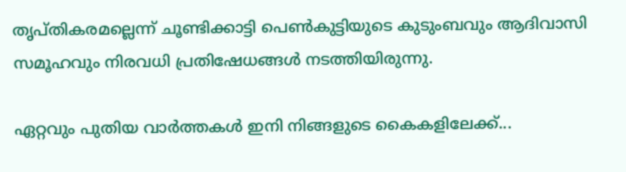തൃപ്തികരമല്ലെന്ന് ചൂണ്ടിക്കാട്ടി പെൺകുട്ടിയുടെ കുടുംബവും ആദിവാസി സമൂഹവും നിരവധി പ്രതിഷേധങ്ങൾ നടത്തിയിരുന്നു.

ഏറ്റവും പുതിയ വാർത്തകൾ ഇനി നിങ്ങളുടെ കൈകളിലേക്ക്...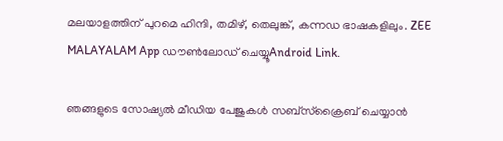മലയാളത്തിന് പുറമെ ഹിന്ദി, തമിഴ്, തെലുങ്ക്, കന്നഡ ഭാഷകളിലും. ZEE MALAYALAM App ഡൗൺലോഡ് ചെയ്യൂAndroid Link.

ഞങ്ങളുടെ സോഷ്യൽ മീഡിയ പേജുകൾ സബ്‌സ്‌ക്രൈബ് ചെയ്യാൻ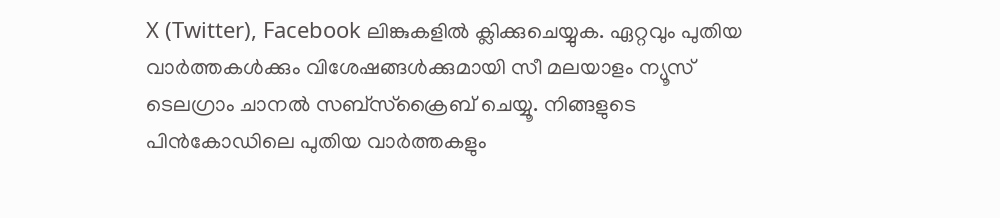X (Twitter), Facebook ലിങ്കുകളിൽ ക്ലിക്കുചെയ്യുക. ഏറ്റവും പുതിയ വാര്‍ത്തകൾക്കും വിശേഷങ്ങൾക്കുമായി സീ മലയാളം ന്യൂസ് ടെലഗ്രാം ചാനല്‍ സബ്‌സ്‌ക്രൈബ് ചെയ്യൂ. നിങ്ങളുടെ പിൻകോഡിലെ പുതിയ വാർത്തകളും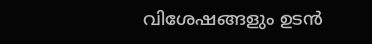വിശേഷങ്ങളും ഉടൻ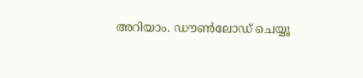അറിയാം. ഡൗൺലോഡ് ചെയ്യൂ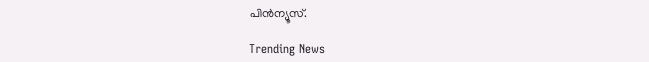പിൻന്യൂസ്.

Trending News